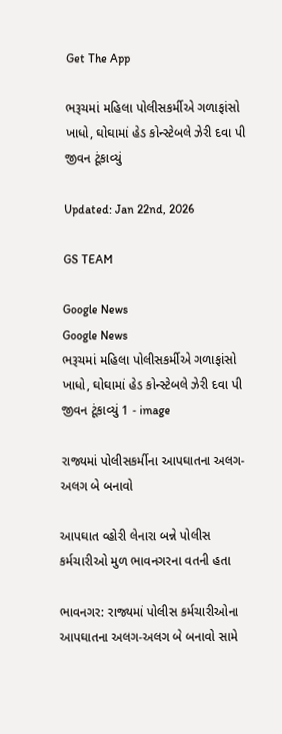Get The App

ભરૂચમાં મહિલા પોલીસકર્મીએ ગળાફાંસો ખાધો, ઘોઘામાં હેડ કોન્સ્ટેબલે ઝેરી દવા પી જીવન ટૂંકાવ્યું

Updated: Jan 22nd, 2026

GS TEAM

Google News
Google News
ભરૂચમાં મહિલા પોલીસકર્મીએ ગળાફાંસો ખાધો, ઘોઘામાં હેડ કોન્સ્ટેબલે ઝેરી દવા પી જીવન ટૂંકાવ્યું 1 - image

રાજ્યમાં પોલીસકર્મીના આપઘાતના અલગ-અલગ બે બનાવો

આપઘાત વ્હોરી લેનારા બન્ને પોલીસ કર્મચારીઓ મુળ ભાવનગરના વતની હતા

ભાવનગર: રાજ્યમાં પોલીસ કર્મચારીઓના આપઘાતના અલગ-અલગ બે બનાવો સામે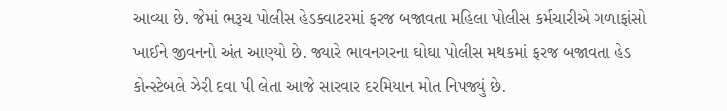આવ્યા છે. જેમાં ભરૂચ પોલીસ હેડક્વાટરમાં ફરજ બજાવતા મહિલા પોલીસ કર્મચારીએ ગળાફાંસો ખાઈને જીવનનો અંત આણ્યો છે. જ્યારે ભાવનગરના ઘોઘા પોલીસ મથકમાં ફરજ બજાવતા હેડ કોન્સ્ટેબલે ઝેરી દવા પી લેતા આજે સારવાર દરમિયાન મોત નિપજ્યું છે.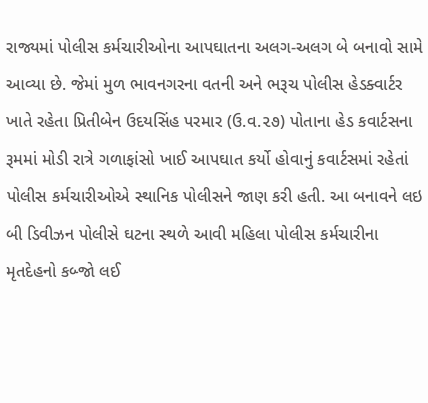રાજ્યમાં પોલીસ કર્મચારીઓના આપઘાતના અલગ-અલગ બે બનાવો સામે આવ્યા છે. જેમાં મુળ ભાવનગરના વતની અને ભરૂચ પોલીસ હેડક્વાર્ટર ખાતે રહેતા પ્રિતીબેન ઉદયસિંહ પરમાર (ઉ.વ.૨૭) પોતાના હેડ કવાર્ટસના રૂમમાં મોડી રાત્રે ગળાફાંસો ખાઈ આપઘાત કર્યો હોવાનું કવાર્ટસમાં રહેતાં પોલીસ કર્મચારીઓએ સ્થાનિક પોલીસને જાણ કરી હતી. આ બનાવને લઇ બી ડિવીઝન પોલીસે ઘટના સ્થળે આવી મહિલા પોલીસ કર્મચારીના મૃતદેહનો કબ્જો લઈ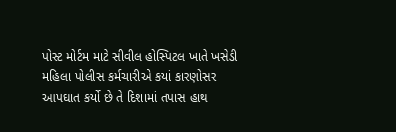પોસ્ટ મોર્ટમ માટે સીવીલ હોસ્પિટલ ખાતે ખસેડી મહિલા પોલીસ કર્મચારીએ કયાં કારણોસર આપઘાત કર્યો છે તે દિશામાં તપાસ હાથ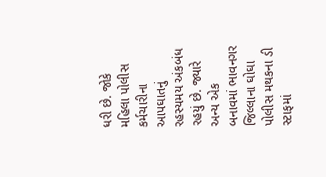ધરી છે. જોકે મહિલા પોલીસ કર્મચારીના આપઘાતનું રહસ્યમય અંકબંધ રહયું છે. જ્યારે અન્ય એક બનાવમાં ભાવનગર જિલ્લાના ઘોઘા પોલીસ મથકના ડી સ્ટાફમાં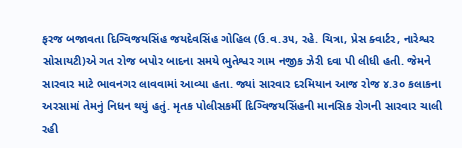ફરજ બજાવતા દિગ્વિજયસિંહ જયદેવસિંહ ગોહિલ (ઉ.વ.૩૫, રહે. ચિત્રા, પ્રેસ ક્વાર્ટર, નારેશ્વર સોસાયટી)એ ગત રોજ બપોર બાદના સમયે ભુતેશ્વર ગામ નજીક ઝેરી દવા પી લીધી હતી. જેમને સારવાર માટે ભાવનગર લાવવામાં આવ્યા હતા. જ્યાં સારવાર દરમિયાન આજ રોજ ૪.૩૦ કલાકના અરસામાં તેમનું નિધન થયું હતું. મૃતક પોલીસકર્મી દિગ્વિજયસિંહની માનસિક રોગની સારવાર ચાલી રહી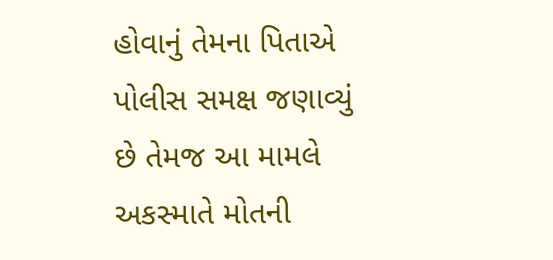હોવાનું તેમના પિતાએ પોલીસ સમક્ષ જણાવ્યું છે તેમજ આ મામલે અકસ્માતે મોતની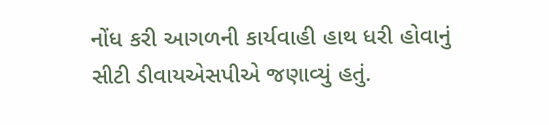નોંધ કરી આગળની કાર્યવાહી હાથ ધરી હોવાનું સીટી ડીવાયએસપીએ જણાવ્યું હતું.